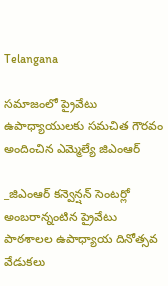Telangana

సమాజంలో ప్రైవేటు ఉపాధ్యాయులకు సమచిత గౌరవం అందించిన ఎమ్మెల్యే జిఎంఆర్

_జిఎంఆర్ కన్వెన్షన్ సెంటర్లో అంబరాన్నంటిన ప్రైవేటు పాఠశాలల ఉపాధ్యాయ దినోత్సవ వేడుకలు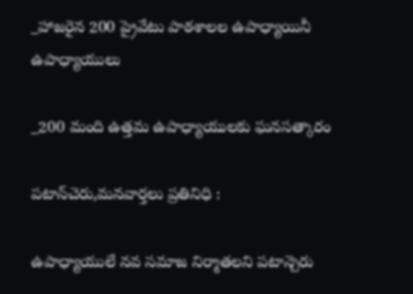_హాజరైన 200 ప్రైవేటు పాఠశాలల ఉపాధ్యాయినీ ఉపాధ్యాయులు

_200 మంది ఉత్తమ ఉపాధ్యాయులకు ఘనసత్కారం

పటాన్‌చెరు,మనవార్తలు ప్రతినిధి :

ఉపాధ్యాయులే నవ సమాజ నిర్మాతలని పటాన్చెరు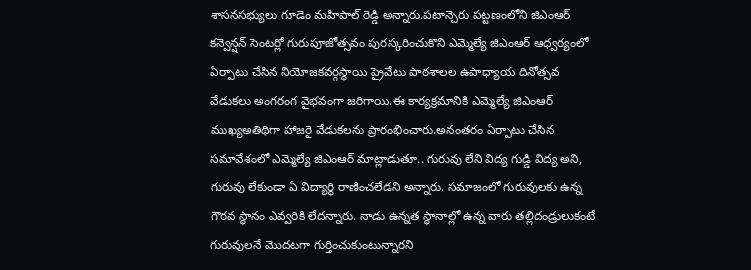శాసనసభ్యులు గూడెం మహిపాల్ రెడ్డి అన్నారు.పటాన్చెరు పట్టణంలోని జిఎంఆర్ కన్వెన్షన్ సెంటర్లో గురుపూజోత్సవం పురస్కరించుకొని ఎమ్మెల్యే జిఎంఆర్ ఆధ్వర్యంలో ఏర్పాటు చేసిన నియోజకవర్గస్థాయి ప్రైవేటు పాఠశాలల ఉపాధ్యాయ దినోత్సవ వేడుకలు అంగరంగ వైభవంగా జరిగాయి.ఈ కార్యక్రమానికి ఎమ్మెల్యే జిఎంఆర్ ముఖ్యఅతిథిగా హాజరై వేడుకలను ప్రారంభించారు.అనంతరం ఏర్పాటు చేసిన సమావేశంలో ఎమ్మెల్యే జిఎంఆర్ మాట్లాడుతూ.. గురువు లేని విద్య గుడ్డి విద్య అని, గురువు లేకుండా ఏ విద్యార్థి రాణించలేడని అన్నారు. సమాజంలో గురువులకు ఉన్న గౌరవ స్థానం ఎవ్వరికి లేదన్నారు. నాడు ఉన్నత స్థానాల్లో ఉన్న వారు తల్లిదండ్రులుకంటే గురువులనే మొదటగా గుర్తించుకుంటున్నారని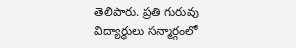తెలిపారు. ప్రతి గురువు విద్యార్థులు సన్మార్గంలో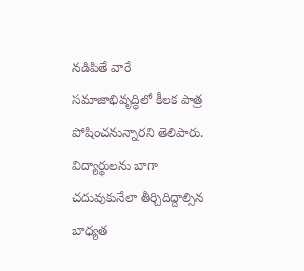నడిపితే వారే సమాజాభివృద్ధిలో కీలక పాత్ర పోషించనున్నారని తెలిపారు. విద్యార్థులను బాగా చదువుకునేలా తీర్చిదిద్దాల్సిన బాధ్యత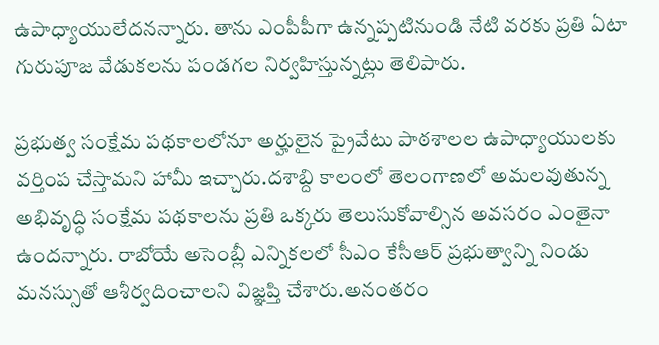ఉపాధ్యాయులేదనన్నారు. తాను ఎంపీపీగా ఉన్నప్పటినుండి నేటి వరకు ప్రతి ఏటా గురుపూజ వేడుకలను పండగల నిర్వహిస్తున్నట్లు తెలిపారు.

ప్రభుత్వ సంక్షేమ పథకాలలోనూ అర్హులైన ప్రైవేటు పాఠశాలల ఉపాధ్యాయులకు వర్తింప చేస్తామని హామీ ఇచ్చారు.దశాబ్ది కాలంలో తెలంగాణలో అమలవుతున్న అభివృద్ధి సంక్షేమ పథకాలను ప్రతి ఒక్కరు తెలుసుకోవాల్సిన అవసరం ఎంతైనా ఉందన్నారు. రాబోయే అసెంబ్లీ ఎన్నికలలో సీఎం కేసీఆర్ ప్రభుత్వాన్ని నిండు మనస్సుతో ఆశీర్వదించాలని విజ్ఞప్తి చేశారు.అనంతరం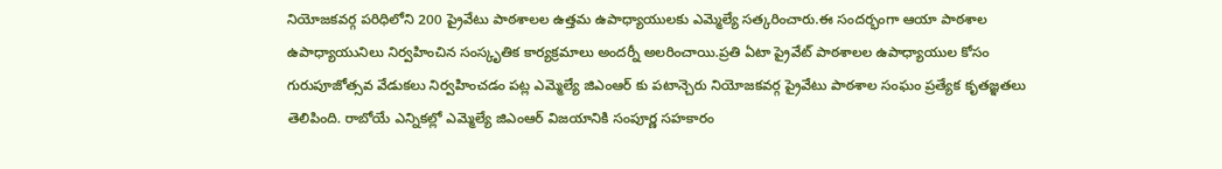నియోజకవర్గ పరిధిలోని 200 ప్రైవేటు పాఠశాలల ఉత్తమ ఉపాధ్యాయులకు ఎమ్మెల్యే సత్కరించారు.ఈ సందర్భంగా ఆయా పాఠశాల ఉపాధ్యాయునిలు నిర్వహించిన సంస్కృతిక కార్యక్రమాలు అందర్నీ అలరించాయి.ప్రతి ఏటా ప్రైవేట్ పాఠశాలల ఉపాధ్యాయుల కోసం గురుపూజోత్సవ వేడుకలు నిర్వహించడం పట్ల ఎమ్మెల్యే జిఎంఆర్ కు పటాన్చెరు నియోజకవర్గ ప్రైవేటు పాఠశాల సంఘం ప్రత్యేక కృతజ్ఞతలు తెలిపింది. రాబోయే ఎన్నికల్లో ఎమ్మెల్యే జిఎంఆర్ విజయానికి సంపూర్ణ సహకారం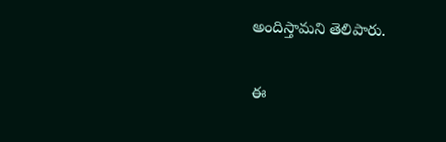అందిస్తామని తెలిపారు.

ఈ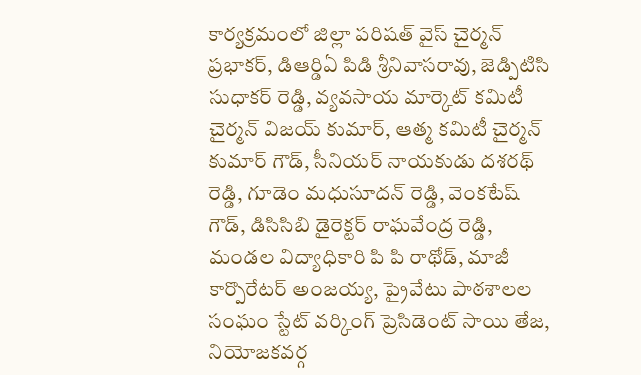కార్యక్రమంలో జిల్లా పరిషత్ వైస్ చైర్మన్ ప్రభాకర్, డిఆర్డిఏ పిడి శ్రీనివాసరావు, జెడ్పిటిసి సుధాకర్ రెడ్డి, వ్యవసాయ మార్కెట్ కమిటీ చైర్మన్ విజయ్ కుమార్, ఆత్మ కమిటీ చైర్మన్ కుమార్ గౌడ్, సీనియర్ నాయకుడు దశరథ్ రెడ్డి, గూడెం మధుసూదన్ రెడ్డి, వెంకటేష్ గౌడ్, డిసిసిబి డైరెక్టర్ రాఘవేంద్ర రెడ్డి, మండల విద్యాధికారి పి పి రాథోడ్, మాజీ కార్పొరేటర్ అంజయ్య, ప్రైవేటు పాఠశాలల సంఘం స్టేట్ వర్కింగ్ ప్రెసిడెంట్ సాయి తేజ, నియోజకవర్గ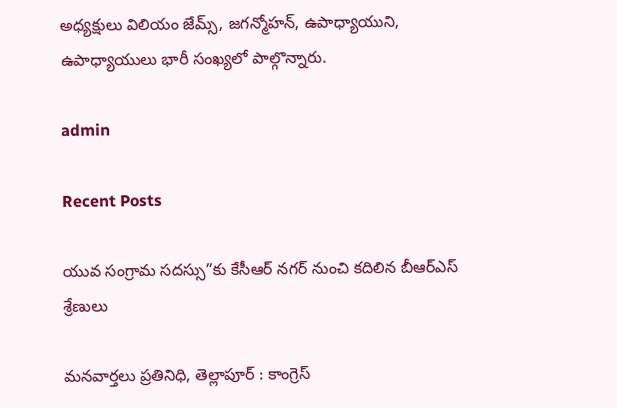అధ్యక్షులు విలియం జేమ్స్, జగన్మోహన్, ఉపాధ్యాయుని, ఉపాధ్యాయులు భారీ సంఖ్యలో పాల్గొన్నారు.

admin

Recent Posts

యువ సంగ్రామ సదస్సు”కు కేసీఆర్ నగర్ నుంచి కదిలిన బీఆర్ఎస్ శ్రేణులు

మనవార్తలు ప్రతినిధి, తెల్లాపూర్ : కాంగ్రెస్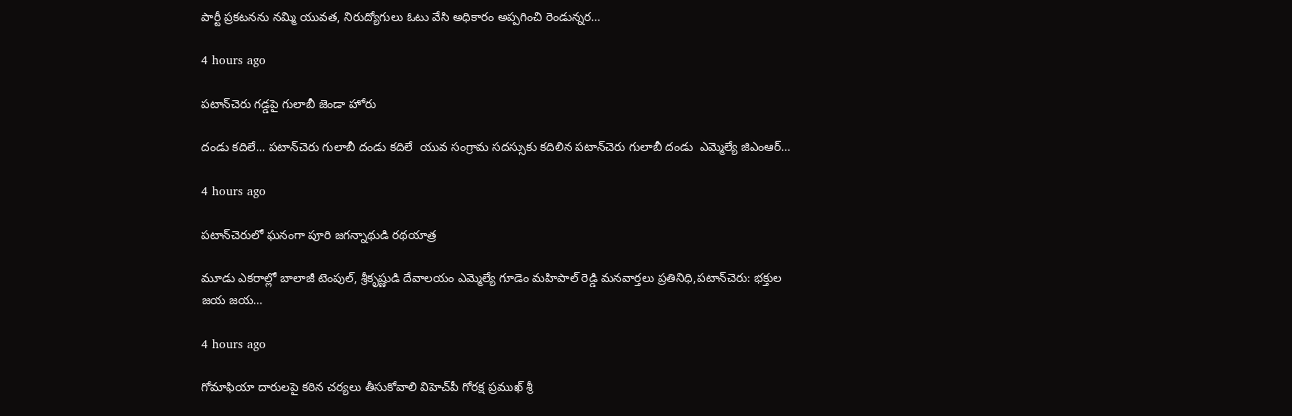పార్టీ ప్రకటనను నమ్మి యువత, నిరుద్యోగులు ఓటు వేసి అధికారం అప్పగించి రెండున్నర…

4 hours ago

పటాన్‌చెరు గడ్డపై గులాబీ జెండా హోరు

దండు కదిలే... పటాన్‌చెరు గులాబీ దండు కదిలే  యువ సంగ్రామ సదస్సుకు కదిలిన పటాన్‌చెరు గులాబీ దండు  ఎమ్మెల్యే జిఎంఆర్…

4 hours ago

పటాన్‌చెరులో ఘనంగా పూరి జగన్నాథుడి రథయాత్ర

మూడు ఎకరాల్లో బాలాజీ టెంపుల్, శ్రీకృష్ణుడి దేవాలయం ఎమ్మెల్యే గూడెం మహిపాల్ రెడ్డి మనవార్తలు ప్రతినిధి,పటాన్‌చెరు: భక్తుల జయ జయ…

4 hours ago

గోమాఫియా దారులపై కఠిన చర్యలు తీసుకోవాలి విహెచ్‌పీ గోరక్ష ప్రముఖ్ శ్రీ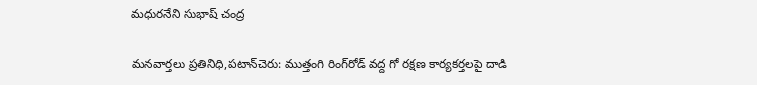మధురనేని సుభాష్ చంద్ర

మనవార్తలు ప్రతినిధి,పటాన్‌చెరు: ముత్తంగి రింగ్‌రోడ్ వద్ద గో రక్షణ కార్యకర్తలపై దాడి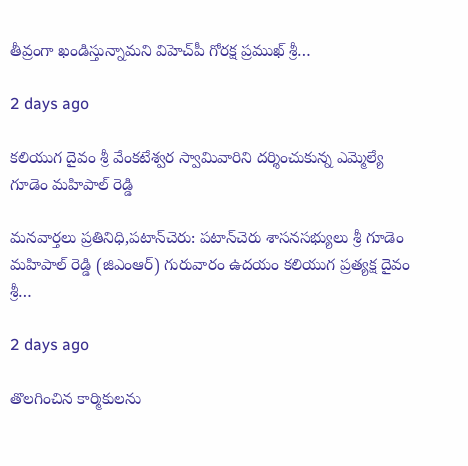తీవ్రంగా ఖండిస్తున్నామని విహెచ్‌పీ గోరక్ష ప్రముఖ్ శ్రీ…

2 days ago

కలియుగ దైవం శ్రీ వేంకటేశ్వర స్వామివారిని దర్శించుకున్న ఎమ్మెల్యే గూడెం మహిపాల్ రెడ్డి

మనవార్తలు ప్రతినిధి,పటాన్‌చెరు: పటాన్‌చెరు శాసనసభ్యులు శ్రీ గూడెం మహిపాల్ రెడ్డి (జిఎంఆర్) గురువారం ఉదయం కలియుగ ప్రత్యక్ష దైవం శ్రీ…

2 days ago

తొలగించిన కార్మికులను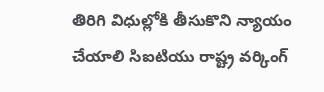తిరిగి విధుల్లోకి తీసుకొని న్యాయం చేయాలి సిఐటియు రాష్ట్ర వర్కింగ్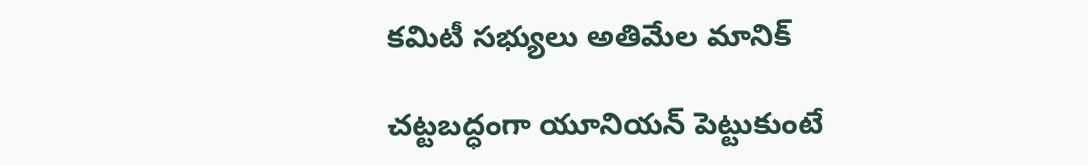కమిటీ సభ్యులు అతిమేల మానిక్

చట్టబద్ధంగా యూనియన్ పెట్టుకుంటే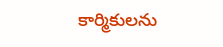కార్మికులను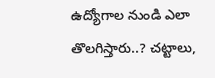ఉద్యోగాల నుండి ఎలా తొలగిస్తారు..? చట్టాలు,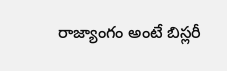రాజ్యాంగం అంటే బిస్లరీ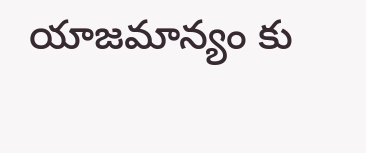యాజమాన్యం కు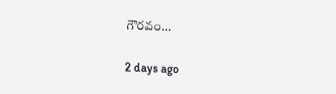గౌరవం…

2 days ago